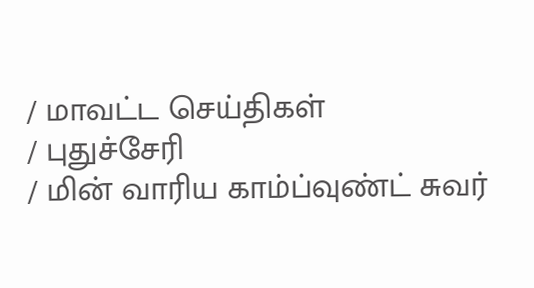/ மாவட்ட செய்திகள்
/ புதுச்சேரி
/ மின் வாரிய காம்ப்வுண்ட் சுவர்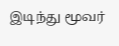இடிந்து மூவர்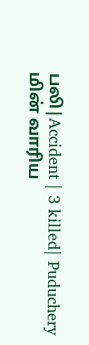பலி|Accident | 3 killed| Puduchery
மின் வாரிய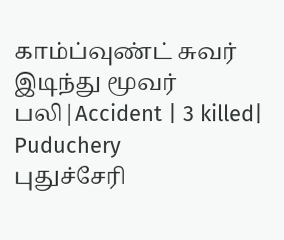காம்ப்வுண்ட் சுவர் இடிந்து மூவர் பலி|Accident | 3 killed| Puduchery
புதுச்சேரி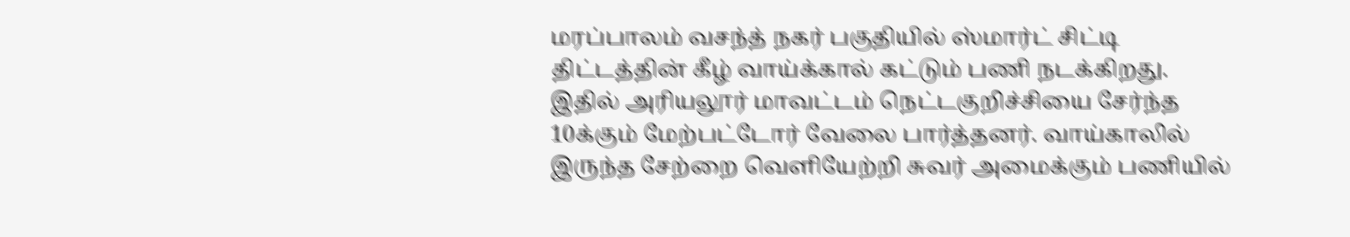மரப்பாலம் வசந்த் நகர் பகுதியில் ஸ்மார்ட் சிட்டி திட்டத்தின் கீழ் வாய்க்கால் கட்டும் பணி நடக்கிறது. இதில் அரியலூர் மாவட்டம் நெட்டகுறிச்சியை சேர்ந்த 10க்கும் மேற்பட்டோர் வேலை பார்த்தனர். வாய்காலில் இருந்த சேற்றை வெளியேற்றி சுவர் அமைக்கும் பணியில்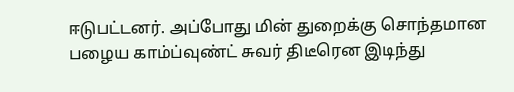ஈடுபட்டனர். அப்போது மின் துறைக்கு சொந்தமான பழைய காம்ப்வுண்ட் சுவர் திடீரென இடிந்து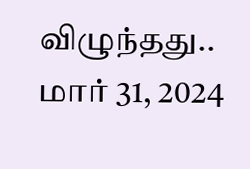விழுந்தது..
மார் 31, 2024